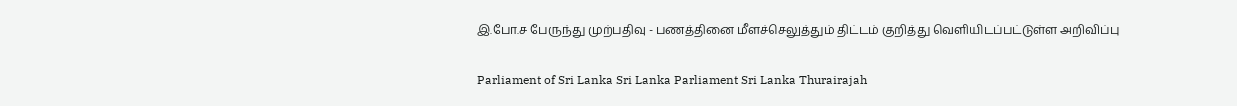இ.போ.ச பேருந்து முற்பதிவு - பணத்தினை மீளச்செலுத்தும் திட்டம் குறித்து வெளியிடப்பட்டுள்ள அறிவிப்பு

Parliament of Sri Lanka Sri Lanka Parliament Sri Lanka Thurairajah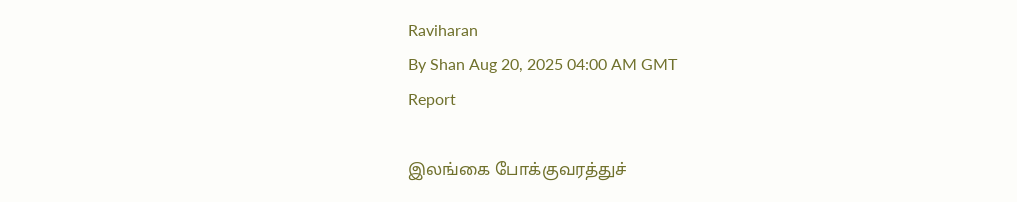Raviharan
By Shan Aug 20, 2025 04:00 AM GMT
Report

இலங்கை போக்குவரத்துச்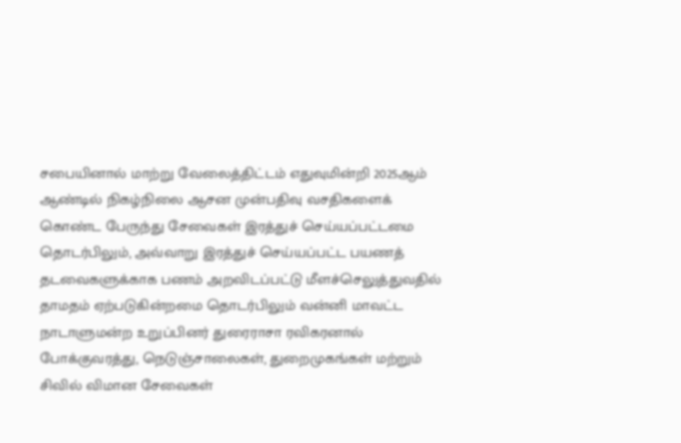சபையினால் மாற்று வேலைத்திட்டம் எதுவுமின்றி 2025ஆம் ஆண்டில் நிகழ்நிலை ஆசன முன்பதிவு வசதிகளைக் கொண்ட பேருந்து சேவைகள் இரத்துச் செய்யப்பட்டமை தொடர்பிலும், அவ்வாறு இரத்துச் செய்யப்பட்ட பயணத் தடவைகளுக்காக பணம் அறவிடப்பட்டு மீளச்செலுத்துவதில் தாமதம் ஏற்படுகின்றமை தொடர்பிலும் வன்னி மாவட்ட நாடாளுமன்ற உறுப்பினர் துரைராசா ரவிகரனால் போக்குவரத்து, நெடுஞ்சாலைகள், துறைமுகங்கள் மற்றும் சிவில் விமான சேவைகள்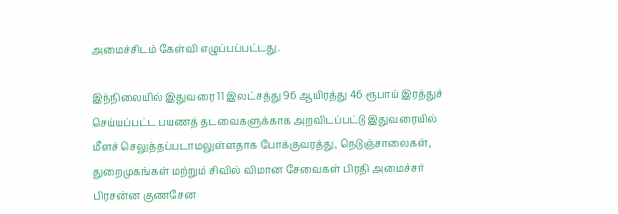அமைச்சிடம் கேள்வி எழுப்பப்பட்டது.

இந்நிலையில் இதுவரை 11 இலட்சத்து 96 ஆயிரத்து 46 ரூபாய் இரத்துச் செய்யப்பட்ட பயணத் தடவைகளுக்காக அறவிடப்பட்டு இதுவரையில் மீளச் செலுத்தப்படாமலுள்ளதாக போக்குவரத்து, நெடுஞ்சாலைகள், துறைமுகங்கள் மற்றும் சிவில் விமான சேவைகள் பிரதி அமைச்சர் பிரசன்ன குணசேன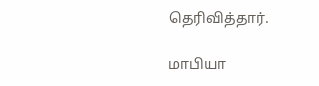தெரிவித்தார்.

மாபியா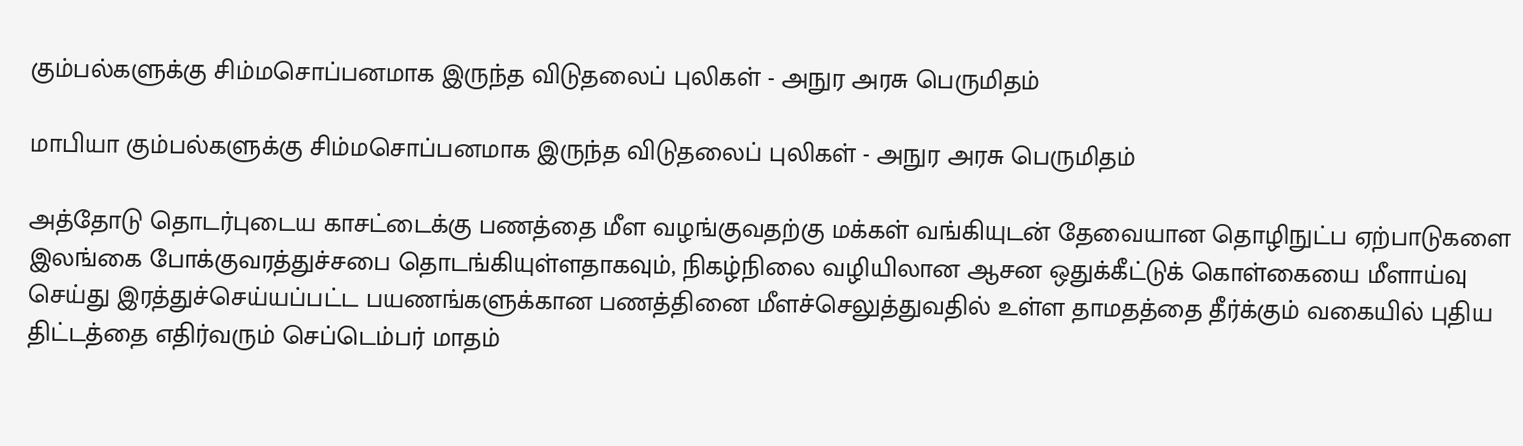கும்பல்களுக்கு சிம்மசொப்பனமாக இருந்த விடுதலைப் புலிகள் - அநுர அரசு பெருமிதம்

மாபியா கும்பல்களுக்கு சிம்மசொப்பனமாக இருந்த விடுதலைப் புலிகள் - அநுர அரசு பெருமிதம்

அத்தோடு தொடர்புடைய காசட்டைக்கு பணத்தை மீள வழங்குவதற்கு மக்கள் வங்கியுடன் தேவையான தொழிநுட்ப ஏற்பாடுகளை இலங்கை போக்குவரத்துச்சபை தொடங்கியுள்ளதாகவும், நிகழ்நிலை வழியிலான ஆசன ஒதுக்கீட்டுக் கொள்கையை மீளாய்வு செய்து இரத்துச்செய்யப்பட்ட பயணங்களுக்கான பணத்தினை மீளச்செலுத்துவதில் உள்ள தாமதத்தை தீர்க்கும் வகையில் புதிய திட்டத்தை எதிர்வரும் செப்டெம்பர் மாதம்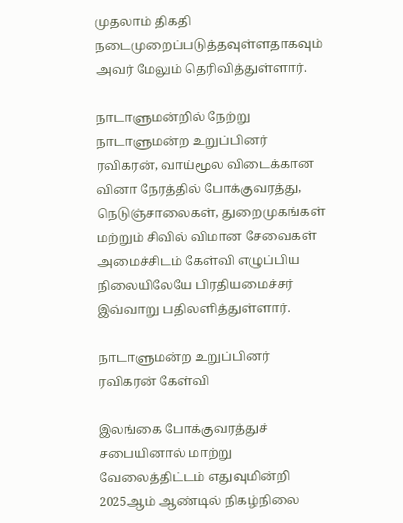முதலாம் திகதி நடைமுறைப்படுத்தவுள்ளதாகவும் அவர் மேலும் தெரிவித்துள்ளார்.

நாடாளுமன்றில் நேற்று நாடாளுமன்ற உறுப்பினர் ரவிகரன், வாய்மூல விடைக்கான வினா நேரத்தில் போக்குவரத்து, நெடுஞ்சாலைகள், துறைமுகங்கள் மற்றும் சிவில் விமான சேவைகள் அமைச்சிடம் கேள்வி எழுப்பிய நிலையிலேயே பிரதியமைச்சர் இவ்வாறு பதிலளித்துள்ளார்.

நாடாளுமன்ற உறுப்பினர் ரவிகரன் கேள்வி

இலங்கை போக்குவரத்துச் சபையினால் மாற்று வேலைத்திட்டம் எதுவுமின்றி 2025ஆம் ஆண்டில் நிகழ்நிலை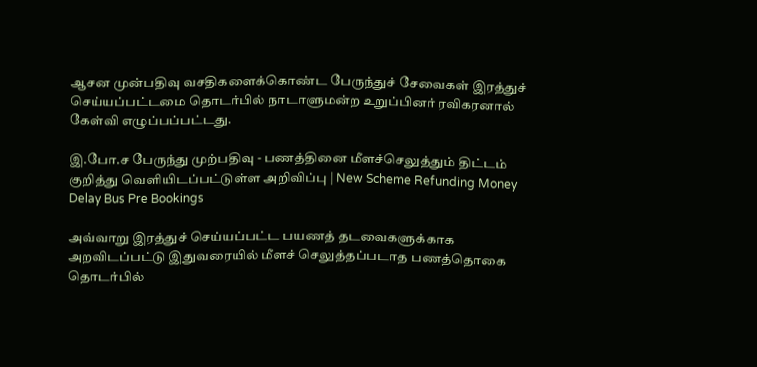ஆசன முன்பதிவு வசதிகளைக்கொண்ட பேருந்துச் சேவைகள் இரத்துச் செய்யப்பட்டமை தொடர்பில் நாடாளுமன்ற உறுப்பினர் ரவிகரனால் கேள்வி எழுப்பப்பட்டது.

இ.போ.ச பேருந்து முற்பதிவு - பணத்தினை மீளச்செலுத்தும் திட்டம் குறித்து வெளியிடப்பட்டுள்ள அறிவிப்பு | New Scheme Refunding Money Delay Bus Pre Bookings

அவ்வாறு இரத்துச் செய்யப்பட்ட பயணத் தடவைகளுக்காக அறவிடப்பட்டு இதுவரையில் மீளச் செலுத்தப்படாத பணத்தொகை தொடர்பில்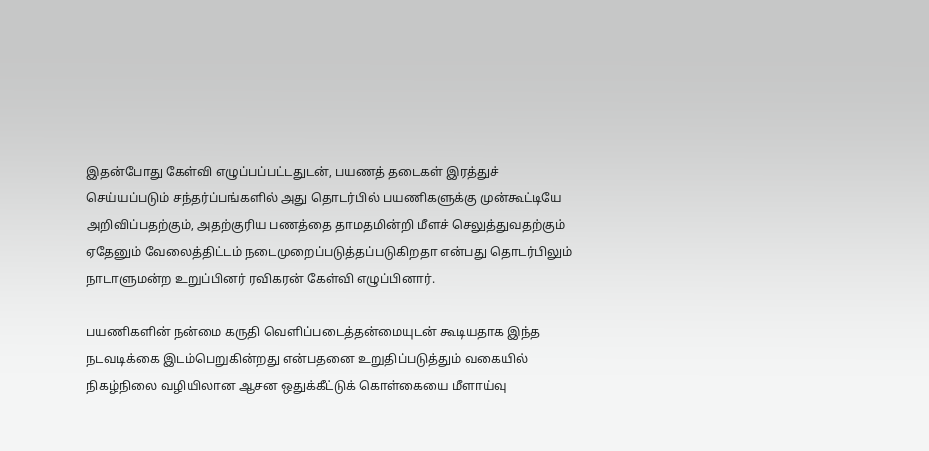இதன்போது கேள்வி எழுப்பப்பட்டதுடன், பயணத் தடைகள் இரத்துச் செய்யப்படும் சந்தர்ப்பங்களில் அது தொடர்பில் பயணிகளுக்கு முன்கூட்டியே அறிவிப்பதற்கும், அதற்குரிய பணத்தை தாமதமின்றி மீளச் செலுத்துவதற்கும் ஏதேனும் வேலைத்திட்டம் நடைமுறைப்படுத்தப்படுகிறதா என்பது தொடர்பிலும் நாடாளுமன்ற உறுப்பினர் ரவிகரன் கேள்வி எழுப்பினார்.

பயணிகளின் நன்மை கருதி வெளிப்படைத்தன்மையுடன் கூடியதாக இந்த நடவடிக்கை இடம்பெறுகின்றது என்பதனை உறுதிப்படுத்தும் வகையில் நிகழ்நிலை வழியிலான ஆசன ஒதுக்கீட்டுக் கொள்கையை மீளாய்வு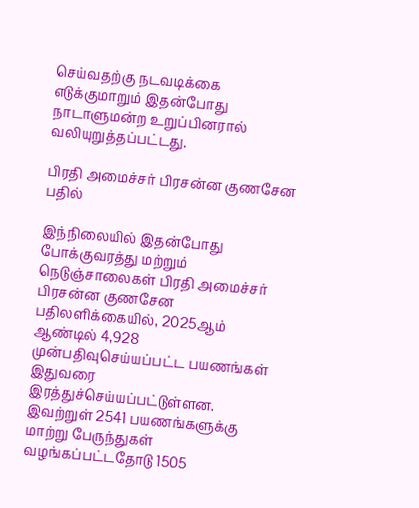செய்வதற்கு நடவடிக்கை எடுக்குமாறும் இதன்போது நாடாளுமன்ற உறுப்பினரால் வலியுறுத்தப்பட்டது.

பிரதி அமைச்சர் பிரசன்ன குணசேன பதில்

இந்நிலையில் இதன்போது போக்குவரத்து மற்றும் நெடுஞ்சாலைகள் பிரதி அமைச்சர் பிரசன்ன குணசேன பதிலளிக்கையில், 2025ஆம் ஆண்டில் 4,928 முன்பதிவுசெய்யப்பட்ட பயணங்கள் இதுவரை இரத்துச்செய்யப்பட்டுள்ளன. இவற்றுள் 2541 பயணங்களுக்கு மாற்று பேருந்துகள் வழங்கப்பட்டதோடு 1505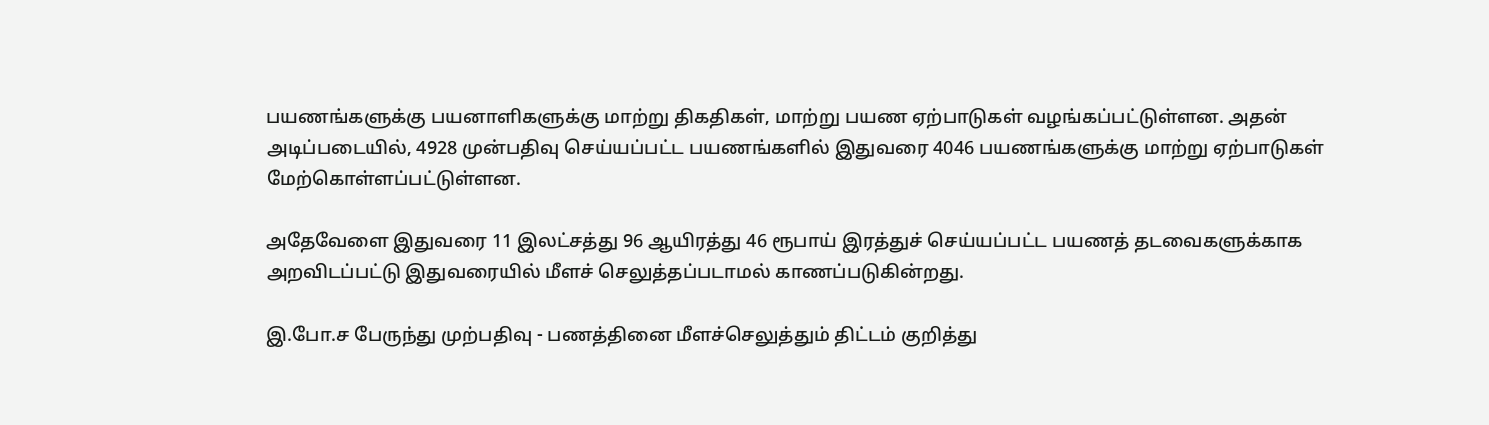பயணங்களுக்கு பயனாளிகளுக்கு மாற்று திகதிகள், மாற்று பயண ஏற்பாடுகள் வழங்கப்பட்டுள்ளன. அதன் அடிப்படையில், 4928 முன்பதிவு செய்யப்பட்ட பயணங்களில் இதுவரை 4046 பயணங்களுக்கு மாற்று ஏற்பாடுகள் மேற்கொள்ளப்பட்டுள்ளன.

அதேவேளை இதுவரை 11 இலட்சத்து 96 ஆயிரத்து 46 ரூபாய் இரத்துச் செய்யப்பட்ட பயணத் தடவைகளுக்காக அறவிடப்பட்டு இதுவரையில் மீளச் செலுத்தப்படாமல் காணப்படுகின்றது.

இ.போ.ச பேருந்து முற்பதிவு - பணத்தினை மீளச்செலுத்தும் திட்டம் குறித்து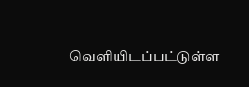வெளியிடப்பட்டுள்ள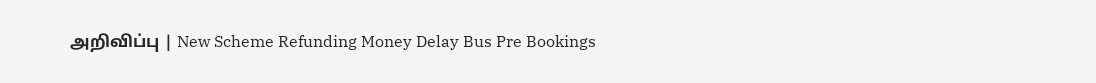அறிவிப்பு | New Scheme Refunding Money Delay Bus Pre Bookings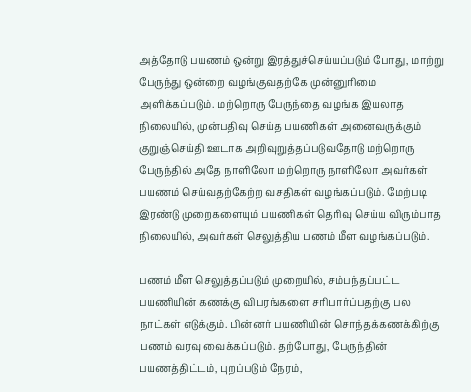அத்தோடு பயணம் ஒன்று இரத்துச்செய்யப்படும் போது, மாற்று பேருந்து ஒன்றை வழங்குவதற்கே முன்னுரிமை அளிக்கப்படும். மற்றொரு பேருந்தை வழங்க இயலாத நிலையில், முன்பதிவு செய்த பயணிகள் அனைவருக்கும் குறுஞ்செய்தி ஊடாக அறிவுறுத்தப்படுவதோடு மற்றொரு பேருந்தில் அதே நாளிலோ மற்றொரு நாளிலோ அவர்கள் பயணம் செய்வதற்கேற்ற வசதிகள் வழங்கப்படும். மேற்படி இரண்டு முறைகளையும் பயணிகள் தெரிவு செய்ய விரும்பாத நிலையில், அவர்கள் செலுத்திய பணம் மீள வழங்கப்படும்.

பணம் மீள செலுத்தப்படும் முறையில், சம்பந்தப்பட்ட பயணியின் கணக்கு விபரங்களை சரிபார்ப்பதற்கு பல நாட்கள் எடுக்கும். பின்னர் பயணியின் சொந்தக்கணக்கிற்கு பணம் வரவு வைக்கப்படும். தற்போது, பேருந்தின் பயணத்திட்டம், புறப்படும் நேரம்,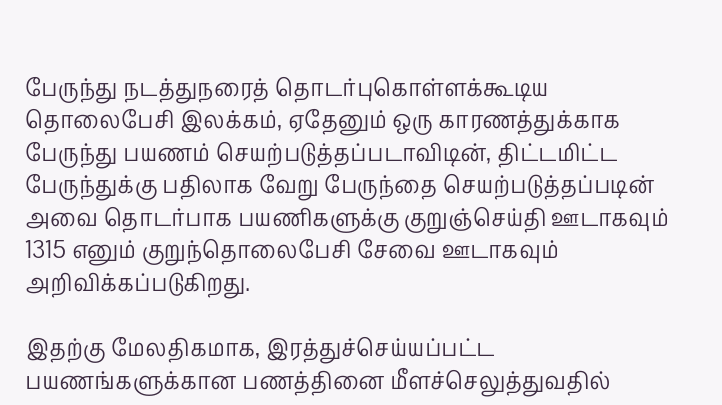பேருந்து நடத்துநரைத் தொடர்புகொள்ளக்கூடிய தொலைபேசி இலக்கம், ஏதேனும் ஒரு காரணத்துக்காக பேருந்து பயணம் செயற்படுத்தப்படாவிடின், திட்டமிட்ட பேருந்துக்கு பதிலாக வேறு பேருந்தை செயற்படுத்தப்படின் அவை தொடர்பாக பயணிகளுக்கு குறுஞ்செய்தி ஊடாகவும் 1315 எனும் குறுந்தொலைபேசி சேவை ஊடாகவும் அறிவிக்கப்படுகிறது.

இதற்கு மேலதிகமாக, இரத்துச்செய்யப்பட்ட பயணங்களுக்கான பணத்தினை மீளச்செலுத்துவதில்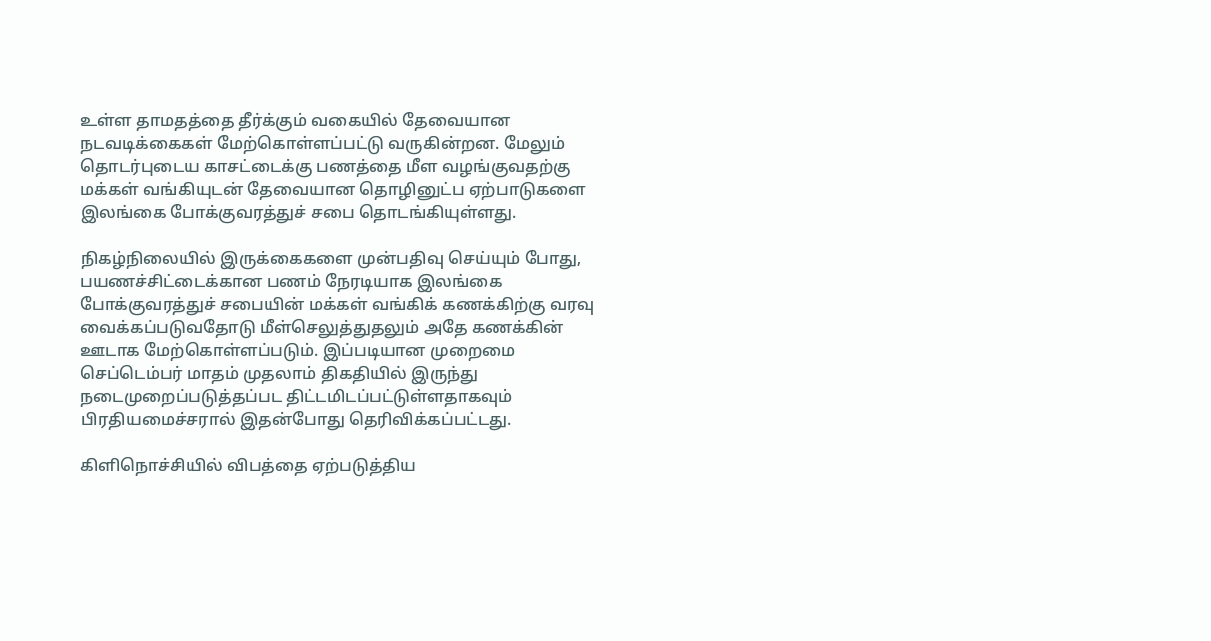உள்ள தாமதத்தை தீர்க்கும் வகையில் தேவையான நடவடிக்கைகள் மேற்கொள்ளப்பட்டு வருகின்றன. மேலும் தொடர்புடைய காசட்டைக்கு பணத்தை மீள வழங்குவதற்கு மக்கள் வங்கியுடன் தேவையான தொழினுட்ப ஏற்பாடுகளை இலங்கை போக்குவரத்துச் சபை தொடங்கியுள்ளது.

நிகழ்நிலையில் இருக்கைகளை முன்பதிவு செய்யும் போது, பயணச்சிட்டைக்கான பணம் நேரடியாக இலங்கை போக்குவரத்துச் சபையின் மக்கள் வங்கிக் கணக்கிற்கு வரவு வைக்கப்படுவதோடு மீள்செலுத்துதலும் அதே கணக்கின் ஊடாக மேற்கொள்ளப்படும். இப்படியான முறைமை செப்டெம்பர் மாதம் முதலாம் திகதியில் இருந்து நடைமுறைப்படுத்தப்பட திட்டமிடப்பட்டுள்ளதாகவும் பிரதியமைச்சரால் இதன்போது தெரிவிக்கப்பட்டது.

கிளிநொச்சியில் விபத்தை ஏற்படுத்திய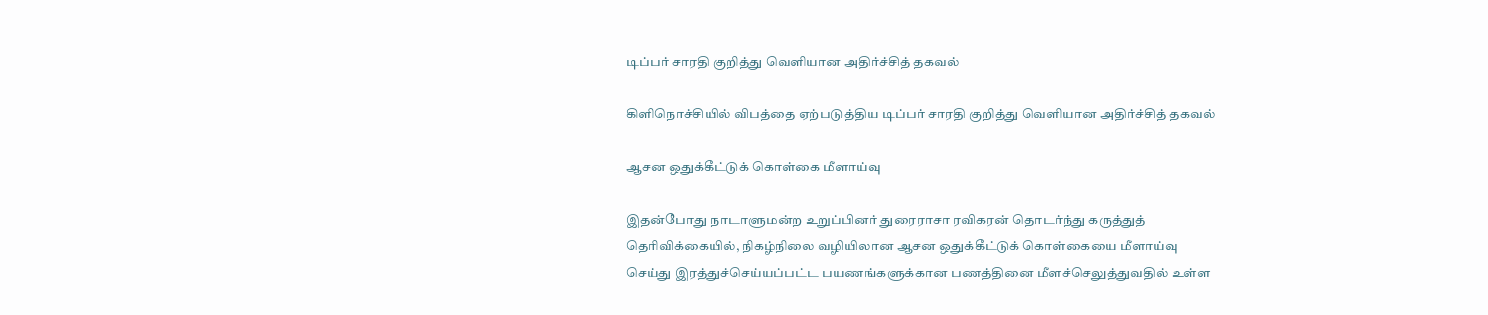டிப்பர் சாரதி குறித்து வெளியான அதிர்ச்சித் தகவல்

கிளிநொச்சியில் விபத்தை ஏற்படுத்திய டிப்பர் சாரதி குறித்து வெளியான அதிர்ச்சித் தகவல்

ஆசன ஒதுக்கீட்டுக் கொள்கை மீளாய்வு

இதன்போது நாடாளுமன்ற உறுப்பினர் துரைராசா ரவிகரன் தொடர்ந்து கருத்துத் தெரிவிக்கையில், நிகழ்நிலை வழியிலான ஆசன ஒதுக்கீட்டுக் கொள்கையை மீளாய்வு செய்து இரத்துச்செய்யப்பட்ட பயணங்களுக்கான பணத்தினை மீளச்செலுத்துவதில் உள்ள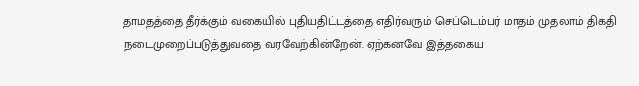தாமதத்தை தீர்க்கும் வகையில் புதியதிட்டத்தை எதிர்வரும் செப்டெம்பர் மாதம் முதலாம் திகதி நடைமுறைப்படுத்துவதை வரவேற்கின்றேன். ஏற்கனவே இத்தகைய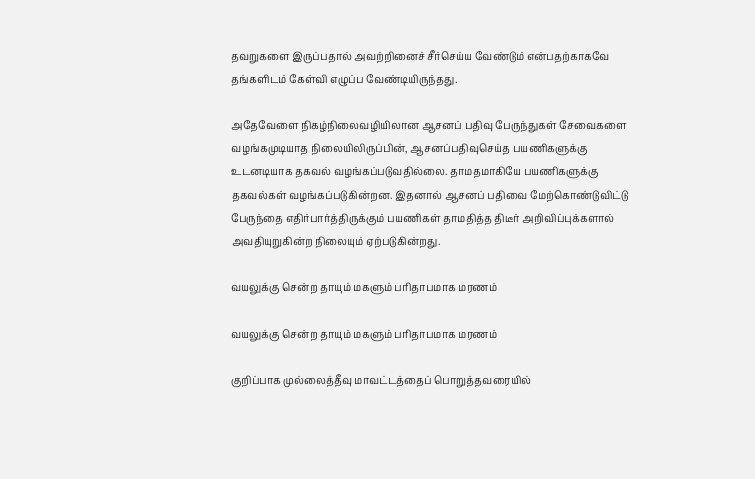தவறுகளை இருப்பதால் அவற்றினைச் சீர்செய்ய வேண்டும் என்பதற்காகவே தங்களிடம் கேள்வி எழுப்ப வேண்டியிருந்தது.

அதேவேளை நிகழ்நிலைவழியிலான ஆசனப் பதிவு பேருந்துகள் சேவைகளை வழங்கமுடியாத நிலையிலிருப்பின், ஆசனப்பதிவுசெய்த பயணிகளுக்கு உடனடியாக தகவல் வழங்கப்படுவதில்லை. தாமதமாகியே பயணிகளுக்கு தகவல்கள் வழங்கப்படுகின்றன. இதனால் ஆசனப் பதிவை மேற்கொண்டுவிட்டு பேருந்தை எதிர்பார்த்திருக்கும் பயணிகள் தாமதித்த திடீர் அறிவிப்புக்களால் அவதியுறுகின்ற நிலையும் ஏற்படுகின்றது.

வயலுக்கு சென்ற தாயும் மகளும் பரிதாபமாக மரணம்

வயலுக்கு சென்ற தாயும் மகளும் பரிதாபமாக மரணம்

குறிப்பாக முல்லைத்தீவு மாவட்டத்தைப் பொறுத்தவரையில்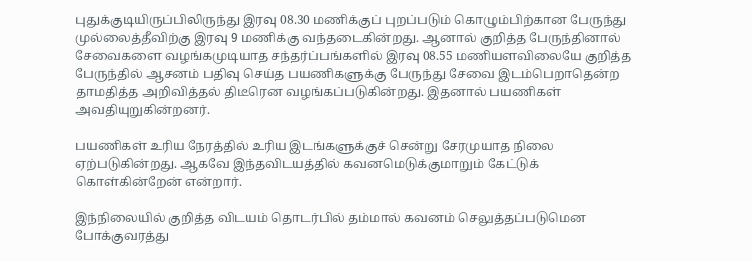புதுக்குடியிருப்பிலிருந்து இரவு 08.30 மணிக்குப் புறப்படும் கொழும்பிற்கான பேருந்து முல்லைத்தீவிற்கு இரவு 9 மணிக்கு வந்தடைகின்றது. ஆனால் குறித்த பேருந்தினால் சேவைகளை வழங்கமுடியாத சந்தர்ப்பங்களில் இரவு 08.55 மணியளவிலையே குறித்த பேருந்தில் ஆசனம் பதிவு செய்த பயணிகளுக்கு பேருந்து சேவை இடம்பெறாதென்ற தாமதித்த அறிவித்தல் திடீரென வழங்கப்படுகின்றது. இதனால் பயணிகள் அவதியுறுகின்றனர்.

பயணிகள் உரிய நேரத்தில் உரிய இடங்களுக்குச் சென்று சேரமுயாத நிலை ஏற்படுகின்றது. ஆகவே இந்தவிடயத்தில் கவனமெடுக்குமாறும் கேட்டுக் கொள்கின்றேன் என்றார்.

இந்நிலையில் குறித்த விடயம் தொடர்பில் தம்மால் கவனம் செலுத்தப்படுமென போக்குவரத்து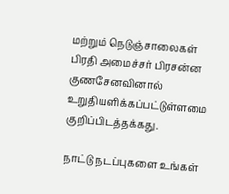மற்றும் நெடுஞ்சாலைகள் பிரதி அமைச்சர் பிரசன்ன குணசேனவினால் உறுதியளிக்கப்பட்டுள்ளமை குறிப்பிடத்தக்கது.

நாட்டு நடப்புகளை உங்கள்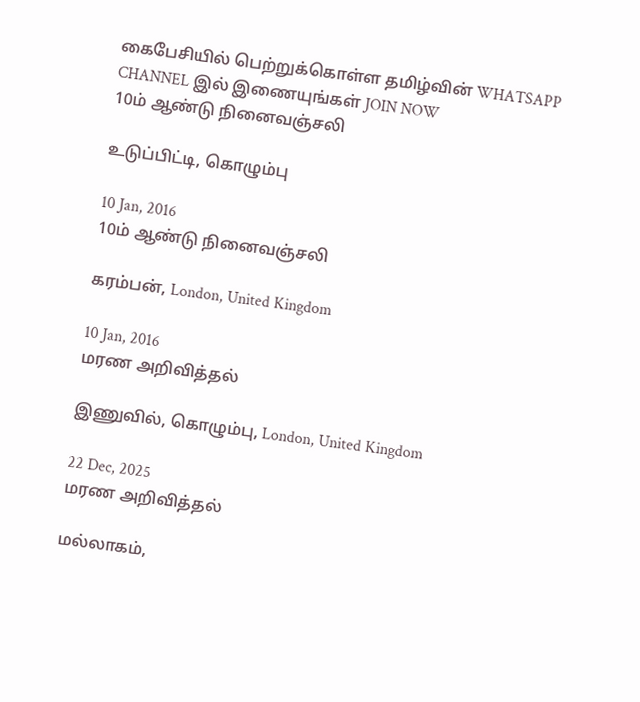கைபேசியில் பெற்றுக்கொள்ள தமிழ்வின் WHATSAPP CHANNEL இல் இணையுங்கள் JOIN NOW
10ம் ஆண்டு நினைவஞ்சலி

உடுப்பிட்டி, கொழும்பு

10 Jan, 2016
10ம் ஆண்டு நினைவஞ்சலி

கரம்பன், London, United Kingdom

10 Jan, 2016
மரண அறிவித்தல்

இணுவில், கொழும்பு, London, United Kingdom

22 Dec, 2025
மரண அறிவித்தல்

மல்லாகம்,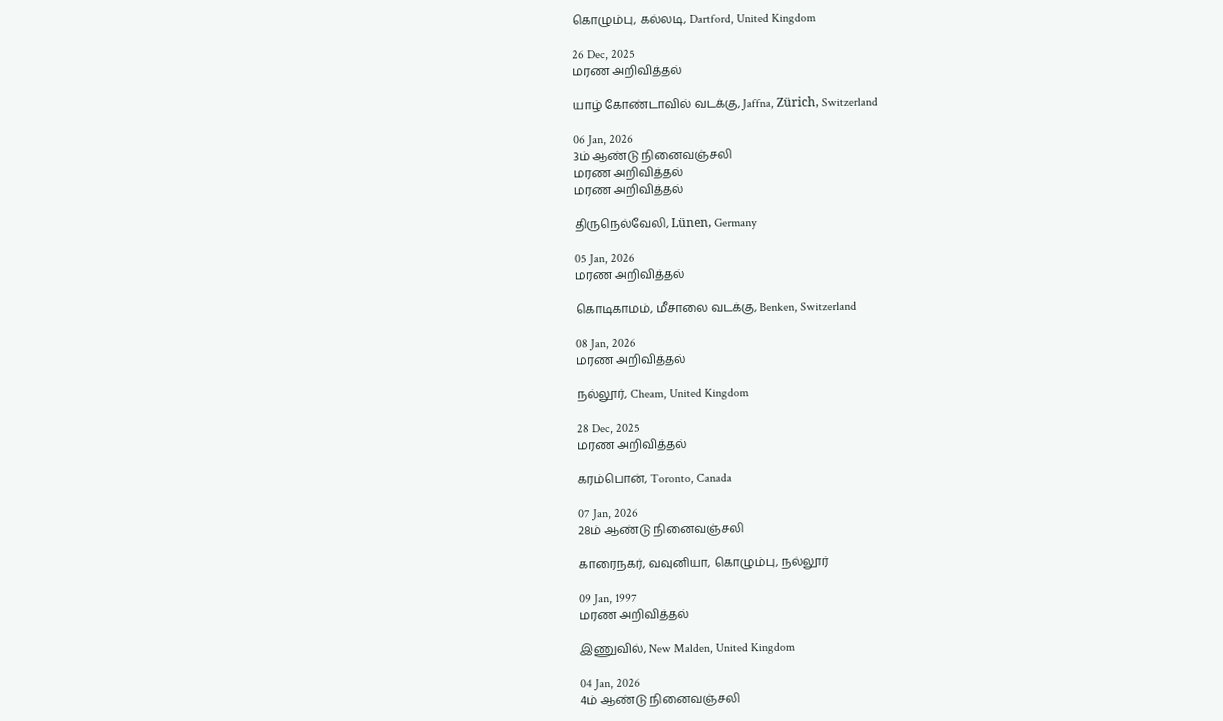கொழும்பு, கல்லடி, Dartford, United Kingdom

26 Dec, 2025
மரண அறிவித்தல்

யாழ் கோண்டாவில் வடக்கு, Jaffna, Zürich, Switzerland

06 Jan, 2026
3ம் ஆண்டு நினைவஞ்சலி
மரண அறிவித்தல்
மரண அறிவித்தல்

திருநெல்வேலி, Lünen, Germany

05 Jan, 2026
மரண அறிவித்தல்

கொடிகாமம், மீசாலை வடக்கு, Benken, Switzerland

08 Jan, 2026
மரண அறிவித்தல்

நல்லூர், Cheam, United Kingdom

28 Dec, 2025
மரண அறிவித்தல்

கரம்பொன், Toronto, Canada

07 Jan, 2026
28ம் ஆண்டு நினைவஞ்சலி

காரைநகர், வவுனியா, கொழும்பு, நல்லூர்

09 Jan, 1997
மரண அறிவித்தல்

இணுவில், New Malden, United Kingdom

04 Jan, 2026
4ம் ஆண்டு நினைவஞ்சலி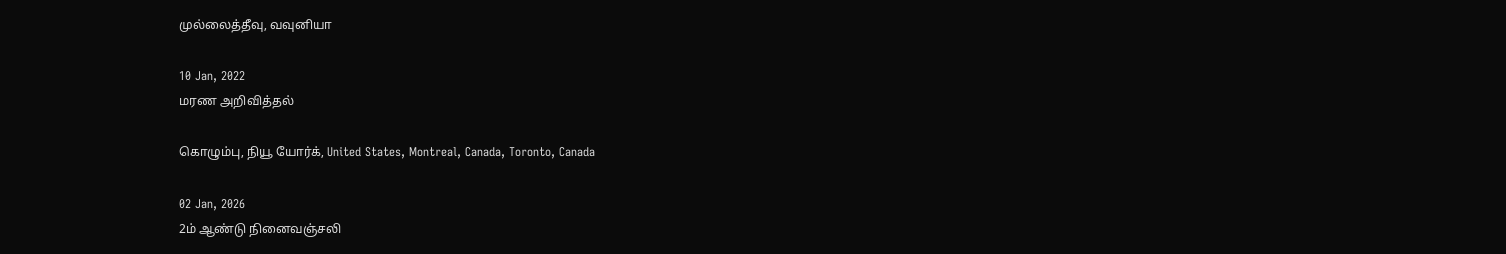முல்லைத்தீவு, வவுனியா

10 Jan, 2022
மரண அறிவித்தல்

கொழும்பு, நியூ யோர்க், United States, Montreal, Canada, Toronto, Canada

02 Jan, 2026
2ம் ஆண்டு நினைவஞ்சலி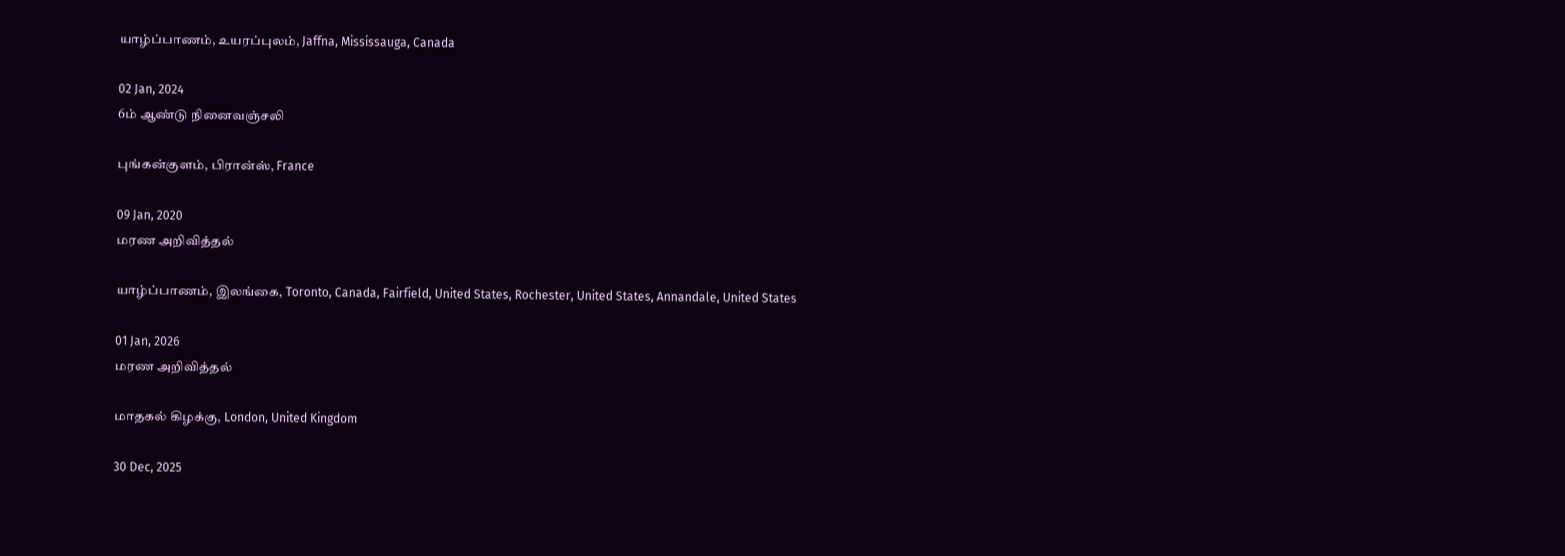யாழ்ப்பாணம், உயரப்புலம், Jaffna, Mississauga, Canada

02 Jan, 2024
6ம் ஆண்டு நினைவஞ்சலி

புங்கன்குளம், பிரான்ஸ், France

09 Jan, 2020
மரண அறிவித்தல்

யாழ்ப்பாணம், இலங்கை, Toronto, Canada, Fairfield, United States, Rochester, United States, Annandale, United States

01 Jan, 2026
மரண அறிவித்தல்

மாதகல் கிழக்கு, London, United Kingdom

30 Dec, 2025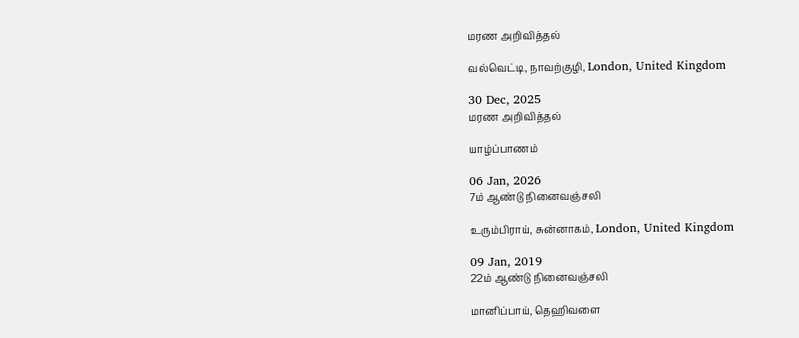மரண அறிவித்தல்

வல்வெட்டி, நாவற்குழி, London, United Kingdom

30 Dec, 2025
மரண அறிவித்தல்

யாழ்ப்பாணம்

06 Jan, 2026
7ம் ஆண்டு நினைவஞ்சலி

உரும்பிராய், சுன்னாகம், London, United Kingdom

09 Jan, 2019
22ம் ஆண்டு நினைவஞ்சலி

மானிப்பாய், தெஹிவளை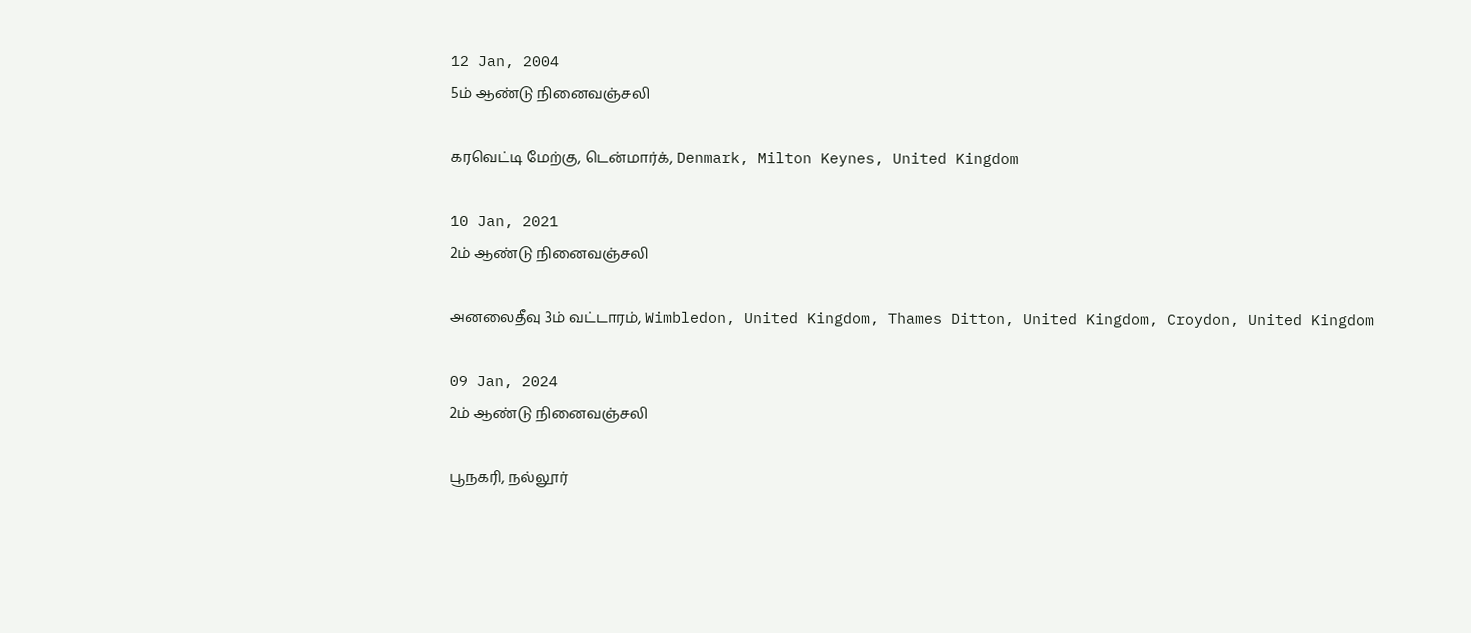12 Jan, 2004
5ம் ஆண்டு நினைவஞ்சலி

கரவெட்டி மேற்கு, டென்மார்க், Denmark, Milton Keynes, United Kingdom

10 Jan, 2021
2ம் ஆண்டு நினைவஞ்சலி

அனலைதீவு 3ம் வட்டாரம், Wimbledon, United Kingdom, Thames Ditton, United Kingdom, Croydon, United Kingdom

09 Jan, 2024
2ம் ஆண்டு நினைவஞ்சலி

பூநகரி, நல்லூர்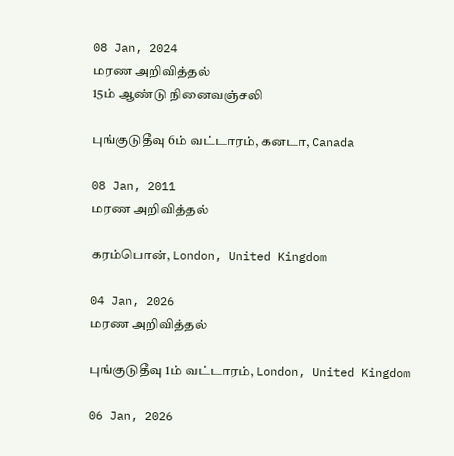08 Jan, 2024
மரண அறிவித்தல்
15ம் ஆண்டு நினைவஞ்சலி

புங்குடுதீவு 6ம் வட்டாரம், கனடா, Canada

08 Jan, 2011
மரண அறிவித்தல்

கரம்பொன், London, United Kingdom

04 Jan, 2026
மரண அறிவித்தல்

புங்குடுதீவு 1ம் வட்டாரம், London, United Kingdom

06 Jan, 2026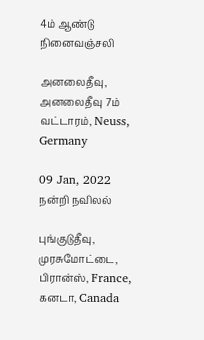4ம் ஆண்டு நினைவஞ்சலி

அனலைதீவு, அனலைதீவு 7ம் வட்டாரம், Neuss, Germany

09 Jan, 2022
நன்றி நவிலல்

புங்குடுதீவு, முரசுமோட்டை, பிரான்ஸ், France, கனடா, Canada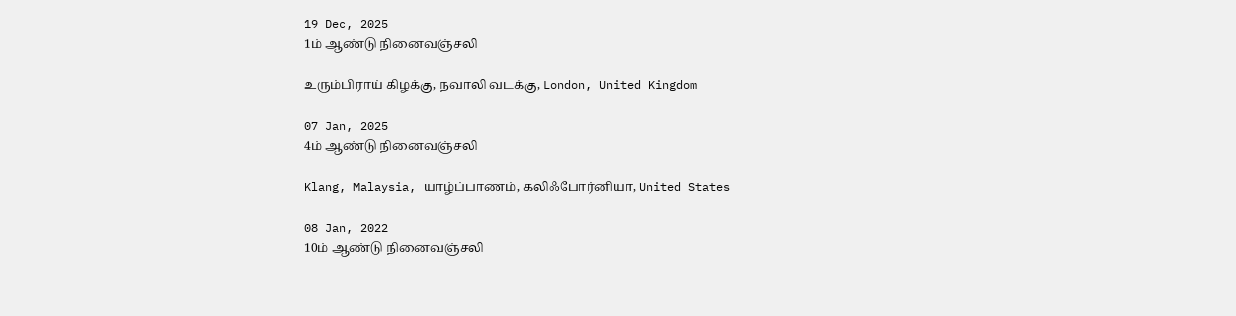19 Dec, 2025
1ம் ஆண்டு நினைவஞ்சலி

உரும்பிராய் கிழக்கு, நவாலி வடக்கு, London, United Kingdom

07 Jan, 2025
4ம் ஆண்டு நினைவஞ்சலி

Klang, Malaysia, யாழ்ப்பாணம், கலிஃபோர்னியா, United States

08 Jan, 2022
10ம் ஆண்டு நினைவஞ்சலி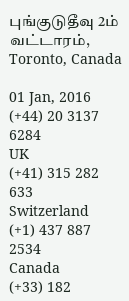புங்குடுதீவு 2ம் வட்டாரம், Toronto, Canada

01 Jan, 2016
(+44) 20 3137 6284
UK
(+41) 315 282 633
Switzerland
(+1) 437 887 2534
Canada
(+33) 182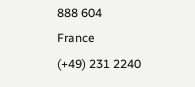888 604
France
(+49) 231 2240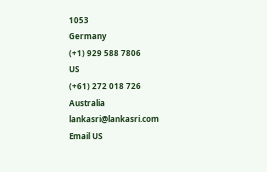1053
Germany
(+1) 929 588 7806
US
(+61) 272 018 726
Australia
lankasri@lankasri.com
Email US